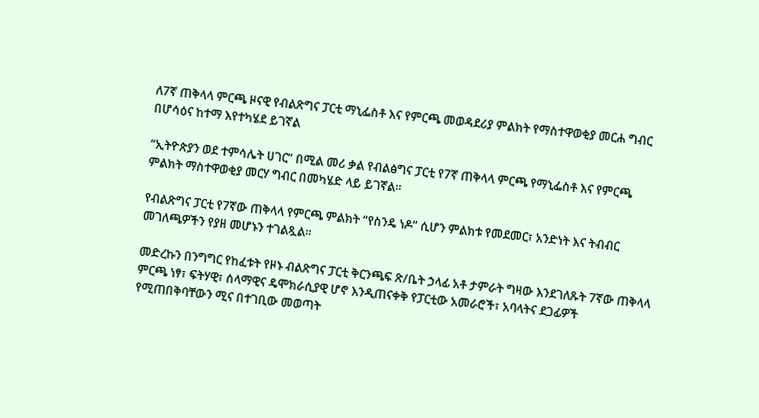ለ7ኛ ጠቅላላ ምርጫ ዞናዊ የብልጽግና ፓርቲ ማኒፌስቶ እና የምርጫ መወዳደሪያ ምልክት የማስተዋወቂያ መርሐ ግብር በሆሳዕና ከተማ እየተካሄደ ይገኛል

“ኢትዮጵያን ወደ ተምሳሌት ሀገር” በሚል መሪ ቃል የብልፅግና ፓርቲ የ7ኛ ጠቅላላ ምርጫ የማኒፌስቶ እና የምርጫ ምልክት ማስተዋወቂያ መርሃ ግብር በመካሄድ ላይ ይገኛል።

የብልጽግና ፓርቲ የ7ኛው ጠቅላላ የምርጫ ምልክት “የስንዴ ነዶ” ሲሆን ምልክቱ የመደመር፣ አንድነት እና ትብብር መገለጫዎችን የያዘ መሆኑን ተገልጿል።

መድረኩን በንግግር የከፈቱት የዞኑ ብልጽግና ፓርቲ ቅርንጫፍ ጽ/ቤት ኃላፊ አቶ ታምራት ግዛው እንደገለጹት 7ኛው ጠቅላላ ምርጫ ነፃ፣ ፍትሃዊ፣ ሰላማዊና ዴሞክራሲያዊ ሆኖ እንዲጠናቀቅ የፓርቲው አመራሮች፣ አባላትና ደጋፊዎች የሚጠበቅባቸውን ሚና በተገቢው መወጣት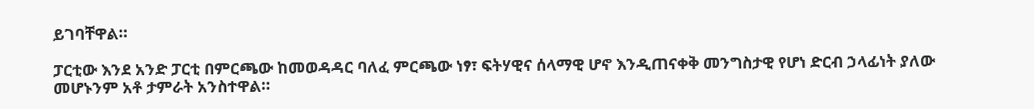ይገባቸዋል።

ፓርቲው እንደ አንድ ፓርቲ በምርጫው ከመወዳዳር ባለፈ ምርጫው ነፃ፣ ፍትሃዊና ሰላማዊ ሆኖ እንዲጠናቀቅ መንግስታዊ የሆነ ድርብ ኃላፊነት ያለው መሆኑንም አቶ ታምራት አንስተዋል።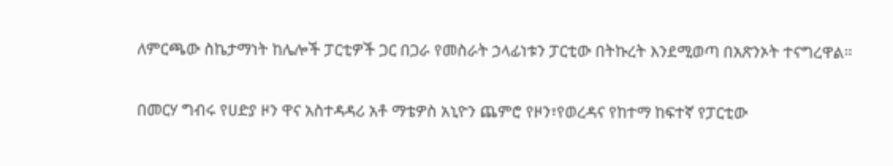ለምርጫው ስኬታማነት ከሌሎች ፓርቲዎች ጋር በጋራ የመስራት ኃላፊነቱን ፓርቲው በትኩረት እንደሚወጣ በአጽንኦት ተናግረዋል።

በመርሃ ግብሩ የሀድያ ዞን ዋና አስተዳዳሪ አቶ ማቴዎስ አኒዮን ጨምሮ የዞን፣የወረዳና የከተማ ከፍተኛ የፓርቲው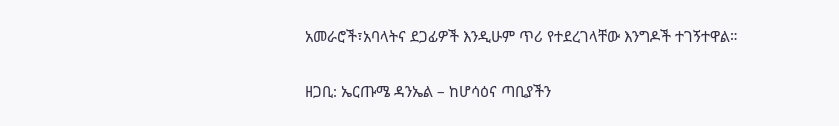አመራሮች፣አባላትና ደጋፊዎች እንዲሁም ጥሪ የተደረገላቸው እንግዶች ተገኝተዋል።

ዘጋቢ: ኤርጡሜ ዳንኤል – ከሆሳዕና ጣቢያችን